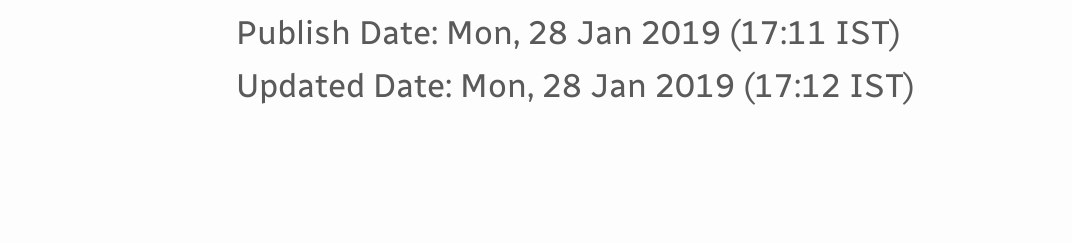Publish Date: Mon, 28 Jan 2019 (17:11 IST)
Updated Date: Mon, 28 Jan 2019 (17:12 IST)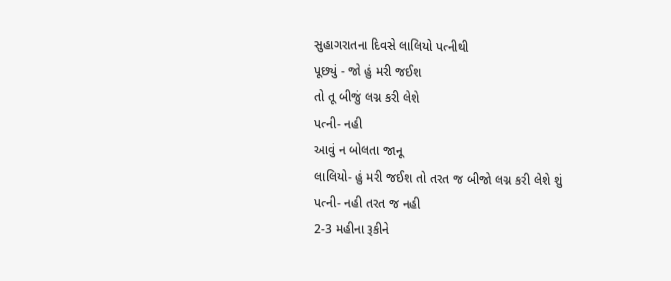સુહાગરાતના દિવસે લાલિયો પત્નીથી
પૂછ્યું - જો હું મરી જઈશ
તો તૂ બીજું લગ્ન કરી લેશે
પત્ની- નહી
આવું ન બોલતા જાનૂ
લાલિયો- હું મરી જઈશ તો તરત જ બીજો લગ્ન કરી લેશે શું
પત્ની- નહી તરત જ નહી
2-3 મહીના રૂકીને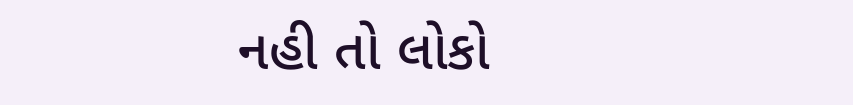નહી તો લોકો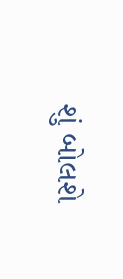શું બોલશે